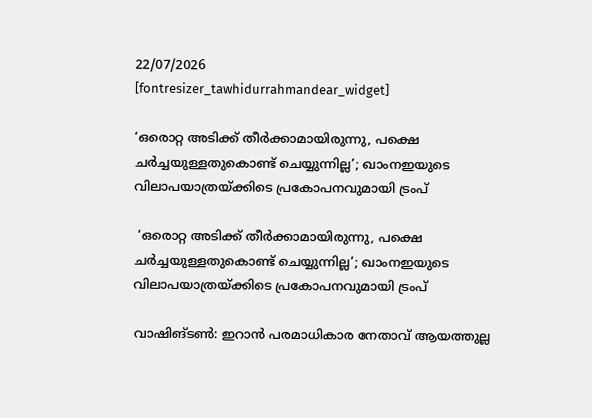22/07/2026
[fontresizer_tawhidurrahmandear_widget]

‘ഒരൊറ്റ അടിക്ക് തീർക്കാമായിരുന്നു, പക്ഷെ ചർച്ചയുള്ളതുകൊണ്ട് ചെയ്യുന്നില്ല’; ഖാംനഇയുടെ വിലാപയാത്രയ്ക്കിടെ പ്രകോപനവുമായി ട്രംപ്

 ‘ഒരൊറ്റ അടിക്ക് തീർക്കാമായിരുന്നു, പക്ഷെ ചർച്ചയുള്ളതുകൊണ്ട് ചെയ്യുന്നില്ല’; ഖാംനഇയുടെ വിലാപയാത്രയ്ക്കിടെ പ്രകോപനവുമായി ട്രംപ്

വാഷിങ്ടൺ: ഇറാൻ പരമാധികാര നേതാവ് ആയത്തുല്ല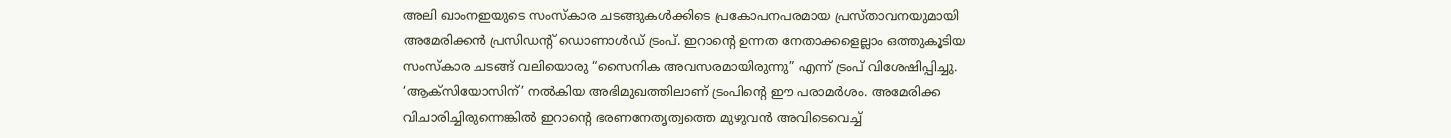അലി ഖാംനഇയുടെ സംസ്‌കാര ചടങ്ങുകൾക്കിടെ പ്രകോപനപരമായ പ്രസ്താവനയുമായി അമേരിക്കൻ പ്രസിഡന്റ് ഡൊണാൾഡ് ട്രംപ്. ഇറാന്റെ ഉന്നത നേതാക്കളെല്ലാം ഒത്തുകൂടിയ സംസ്‌കാര ചടങ്ങ് വലിയൊരു “സൈനിക അവസരമായിരുന്നു” എന്ന് ട്രംപ് വിശേഷിപ്പിച്ചു. ‘ആക്സിയോസിന്’ നൽകിയ അഭിമുഖത്തിലാണ് ട്രംപിന്റെ ഈ പരാമർശം. അമേരിക്ക വിചാരിച്ചിരുന്നെങ്കിൽ ഇറാന്റെ ഭരണനേതൃത്വത്തെ മുഴുവൻ അവിടെവെച്ച്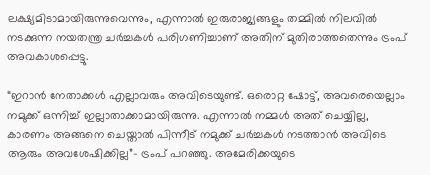ലക്ഷ്യമിടാമായിരുന്നുവെന്നും, എന്നാൽ ഇരുരാജ്യങ്ങളും തമ്മിൽ നിലവിൽ നടക്കുന്ന നയതന്ത്ര ചർച്ചകൾ പരിഗണിച്ചാണ് അതിന് മുതിരാത്തതെന്നും ട്രംപ് അവകാശപ്പെട്ടു.

“ഇറാൻ നേതാക്കൾ എല്ലാവരും അവിടെയുണ്ട്. ഒരൊറ്റ ഷോട്ട്, അവരെയെല്ലാം നമുക്ക് ഒന്നിച്ച് ഇല്ലാതാക്കാമായിരുന്നു. എന്നാൽ നമ്മൾ അത് ചെയ്യില്ല, കാരണം അങ്ങനെ ചെയ്താൽ പിന്നീട് നമുക്ക് ചർച്ചകൾ നടത്താൻ അവിടെ ആരും അവശേഷിക്കില്ല”– ട്രംപ് പറഞ്ഞു. അമേരിക്കയുടെ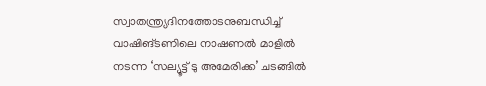സ്വാതന്ത്ര്യദിനത്തോടനുബന്ധിച്ച് വാഷിങ്ടണിലെ നാഷണൽ മാളിൽ നടന്ന ‘സല്യൂട്ട് ടു അമേരിക്ക’ ചടങ്ങിൽ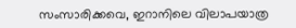സംസാരിക്കവെ, ഇറാനിലെ വിലാപയാത്ര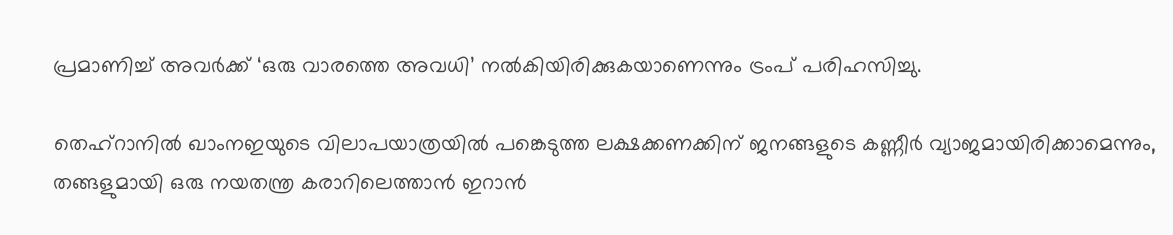പ്രമാണിച്ച് അവർക്ക് ‘ഒരു വാരത്തെ അവധി’ നൽകിയിരിക്കുകയാണെന്നും ട്രംപ് പരിഹസിച്ചു.

തെഹ്‌റാനിൽ ഖാംനഇയുടെ വിലാപയാത്രയിൽ പങ്കെടുത്ത ലക്ഷക്കണക്കിന് ജനങ്ങളുടെ കണ്ണീർ വ്യാജമായിരിക്കാമെന്നും, തങ്ങളുമായി ഒരു നയതന്ത്ര കരാറിലെത്താൻ ഇറാൻ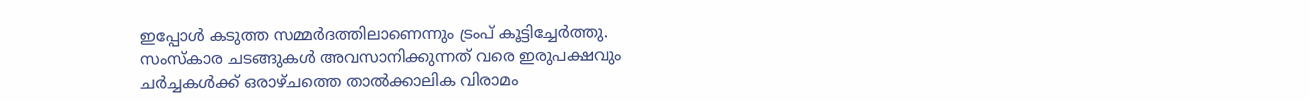ഇപ്പോൾ കടുത്ത സമ്മർദത്തിലാണെന്നും ട്രംപ് കൂട്ടിച്ചേർത്തു. സംസ്‌കാര ചടങ്ങുകൾ അവസാനിക്കുന്നത് വരെ ഇരുപക്ഷവും ചർച്ചകൾക്ക് ഒരാഴ്ചത്തെ താൽക്കാലിക വിരാമം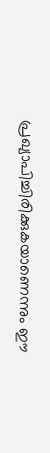പ്രഖ്യാപിച്ചിരിക്കുകയാണെന്നും ഈ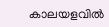കാലയളവിൽ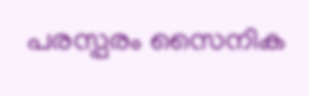പരസ്പരം സൈനിക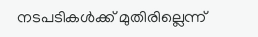നടപടികൾക്ക് മുതിരില്ലെന്ന്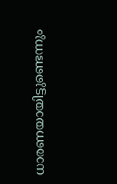ധാരണയായിട്ടുണ്ടെന്നും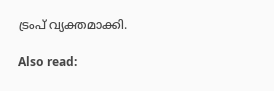ട്രംപ് വ്യക്തമാക്കി.

Also read: